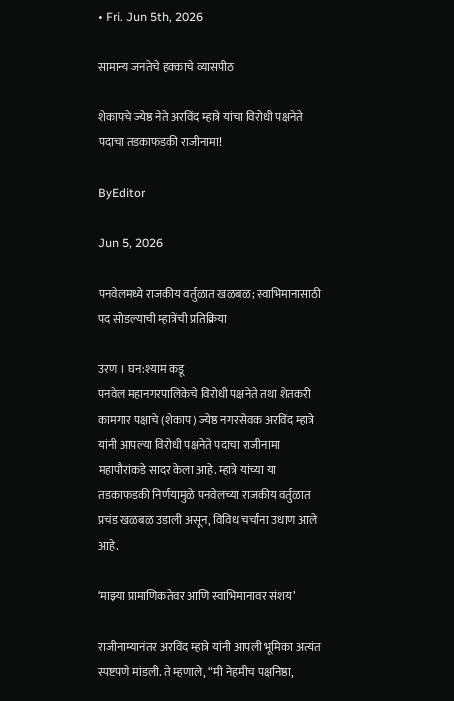• Fri. Jun 5th, 2026

सामान्य जनतेचे हक्काचे व्यासपीठ

शेकापचे ज्येष्ठ नेते अरविंद म्हात्रे यांचा विरोधी पक्षनेते पदाचा तडकाफडकी राजीनामा!

ByEditor

Jun 5, 2026

पनवेलमध्ये राजकीय वर्तुळात खळबळ; स्वाभिमानासाठी पद सोडल्याची म्हात्रेंची प्रतिक्रिया

उरण । घन:श्याम कडू
पनवेल महानगरपालिकेचे विरोधी पक्षनेते तथा शेतकरी कामगार पक्षाचे (शेकाप) ज्येष्ठ नगरसेवक अरविंद म्हात्रे यांनी आपल्या विरोधी पक्षनेते पदाचा राजीनामा महापौरांकडे सादर केला आहे. म्हात्रे यांच्या या तडकाफडकी निर्णयामुळे पनवेलच्या राजकीय वर्तुळात प्रचंड खळबळ उडाली असून, विविध चर्चांना उधाण आले आहे.

‘माझ्या प्रामाणिकतेवर आणि स्वाभिमानावर संशय’

राजीनाम्यानंतर अरविंद म्हात्रे यांनी आपली भूमिका अत्यंत स्पष्टपणे मांडली. ते म्हणाले, “मी नेहमीच पक्षनिष्ठा,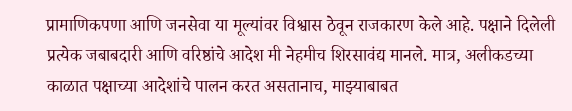प्रामाणिकपणा आणि जनसेवा या मूल्यांवर विश्वास ठेवून राजकारण केले आहे. पक्षाने दिलेली प्रत्येक जबाबदारी आणि वरिष्ठांचे आदेश मी नेहमीच शिरसावंद्य मानले. मात्र, अलीकडच्या काळात पक्षाच्या आदेशांचे पालन करत असतानाच, माझ्याबाबत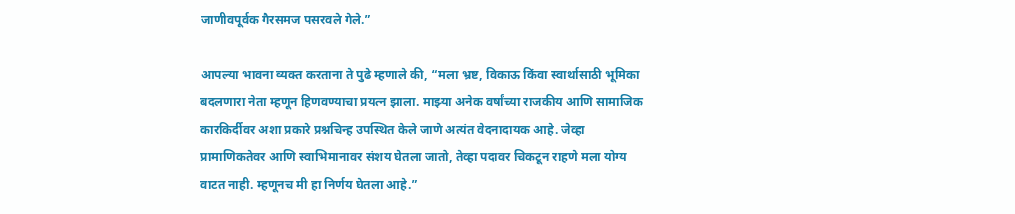जाणीवपूर्वक गैरसमज पसरवले गेले.”

आपल्या भावना व्यक्त करताना ते पुढे म्हणाले की, “मला भ्रष्ट, विकाऊ किंवा स्वार्थासाठी भूमिका बदलणारा नेता म्हणून हिणवण्याचा प्रयत्न झाला. माझ्या अनेक वर्षांच्या राजकीय आणि सामाजिक कारकिर्दीवर अशा प्रकारे प्रश्नचिन्ह उपस्थित केले जाणे अत्यंत वेदनादायक आहे. जेव्हा प्रामाणिकतेवर आणि स्वाभिमानावर संशय घेतला जातो, तेव्हा पदावर चिकटून राहणे मला योग्य वाटत नाही. म्हणूनच मी हा निर्णय घेतला आहे.”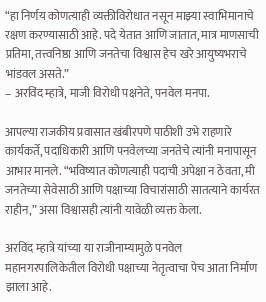“हा निर्णय कोणत्याही व्यक्तीविरोधात नसून माझ्या स्वाभिमानाचे रक्षण करण्यासाठी आहे. पदे येतात आणि जातात, मात्र माणसाची प्रतिमा, तत्त्वनिष्ठा आणि जनतेचा विश्वास हेच खरे आयुष्यभराचे भांडवल असते.”
– अरविंद म्हात्रे, माजी विरोधी पक्षनेते, पनवेल मनपा.

आपल्या राजकीय प्रवासात खंबीरपणे पाठीशी उभे राहणारे कार्यकर्ते, पदाधिकारी आणि पनवेलच्या जनतेचे त्यांनी मनापासून आभार मानले. “भविष्यात कोणत्याही पदाची अपेक्षा न ठेवता, मी जनतेच्या सेवेसाठी आणि पक्षाच्या विचारांसाठी सातत्याने कार्यरत राहीन,” असा विश्वासही त्यांनी यावेळी व्यक्त केला.

अरविंद म्हात्रे यांच्या या राजीनाम्यामुळे पनवेल महानगरपालिकेतील विरोधी पक्षाच्या नेतृत्वाचा पेच आता निर्माण झाला आहे.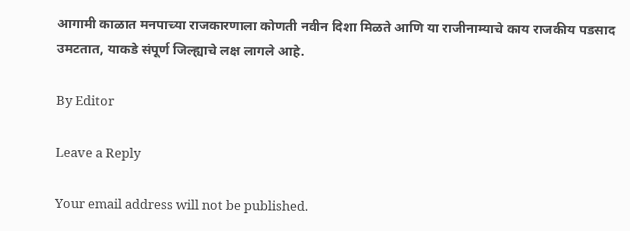आगामी काळात मनपाच्या राजकारणाला कोणती नवीन दिशा मिळते आणि या राजीनाम्याचे काय राजकीय पडसाद उमटतात, याकडे संपूर्ण जिल्ह्याचे लक्ष लागले आहे.

By Editor

Leave a Reply

Your email address will not be published.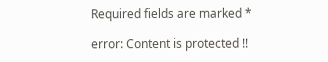Required fields are marked *

error: Content is protected !!